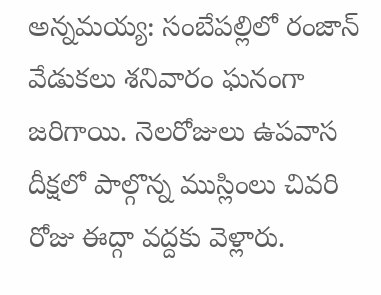అన్నమయ్య: సంబేపల్లిలో రంజాన్ వేడుకలు శనివారం ఘనంగా జరిగాయి. నెలరోజులు ఉపవాస దీక్షలో పాల్గొన్న ముస్లింలు చివరి రోజు ఈద్గా వద్దకు వెళ్లారు.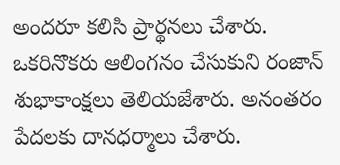అందరూ కలిసి ప్రార్థనలు చేశారు. ఒకరినొకరు ఆలింగనం చేసుకుని రంజాన్ శుభాకాంక్షలు తెలియజేశారు. అనంతరం పేదలకు దానధర్మాలు చేశారు.